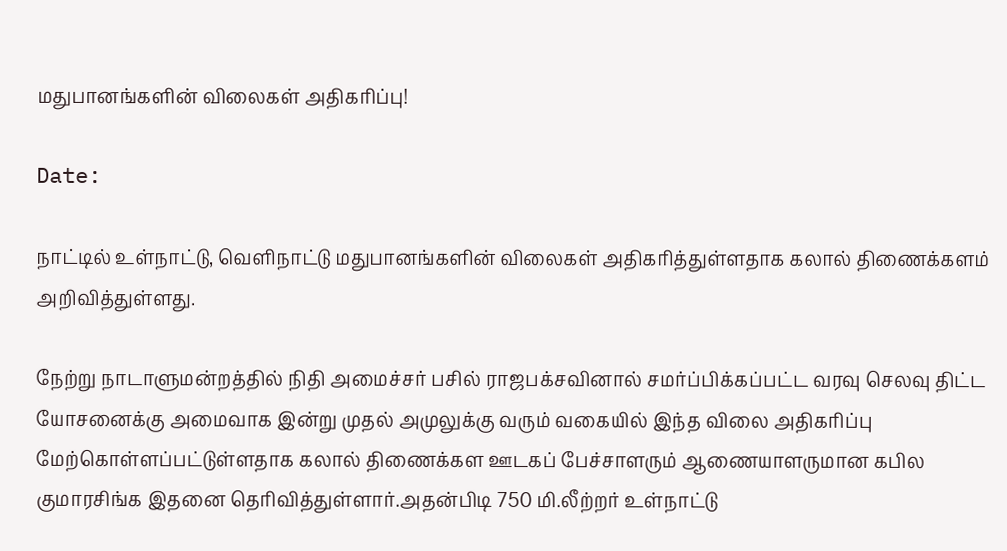மதுபானங்களின் விலைகள் அதிகரிப்பு!

Date:

நாட்டில் உள்நாட்டு, வெளிநாட்டு மதுபானங்களின் விலைகள் அதிகரித்துள்ளதாக கலால் திணைக்களம் அறிவித்துள்ளது.

நேற்று நாடாளுமன்றத்தில் நிதி அமைச்சர் பசில் ராஜபக்சவினால் சமர்ப்பிக்கப்பட்ட வரவு செலவு திட்ட யோசனைக்கு அமைவாக இன்று முதல் அமுலுக்கு வரும் வகையில் இந்த விலை அதிகரிப்பு மேற்கொள்ளப்பட்டுள்ளதாக கலால் திணைக்கள ஊடகப் பேச்சாளரும் ஆணையாளருமான கபில குமாரசிங்க இதனை தெரிவித்துள்ளார்.அதன்பிடி 750 மி.லீற்றர் உள்நாட்டு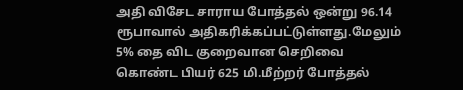அதி விசேட சாராய போத்தல் ஒன்று 96.14 ரூபாவால் அதிகரிக்கப்பட்டுள்ளது.மேலும் 5% தை விட குறைவான செறிவை கொண்ட பியர் 625 மி.மீற்றர் போத்தல்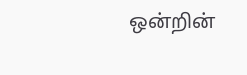ஒன்றின்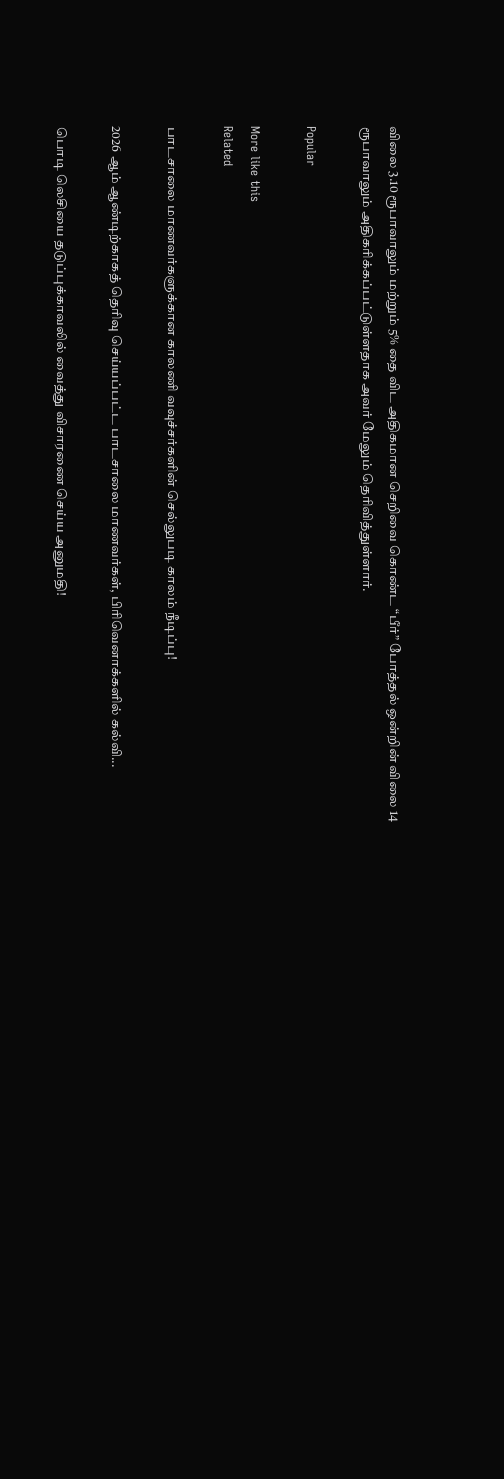விலை 3.10 ரூபாவாலும் மற்றும் 5% தை விட அதிகமான செறிவை கொண்ட “பீர்” போத்தல் ஒன்றின் விலை 14 ரூபாவாலும் அதிகரிக்கப்பட்டுள்ளதாக அவர் மேலும் தெரிவித்துள்ளார்.

Popular

More like this
Related

பாடசாலை மாணவர்களுக்கான காலணி வவுச்சர்களின் செல்லுபடி காலம் நீடிப்பு!

2026 ஆம் ஆண்டிற்காகத் தெரிவு செய்யப்பட்ட பாடசாலை மாணவர்கள், பிரிவெனாக்களில் கல்வி...

பொடி லெசியை தடுப்புக்காவலில் வைத்து விசாரணை செய்ய அனுமதி!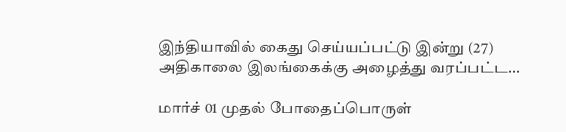இந்தியாவில் கைது செய்யப்பட்டு இன்று (27) அதிகாலை இலங்கைக்கு அழைத்து வரப்பட்ட...

மார்ச் 01 முதல் போதைப்பொருள்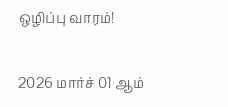ஒழிப்பு வாரம்!

2026 மார்ச் 01 ஆம்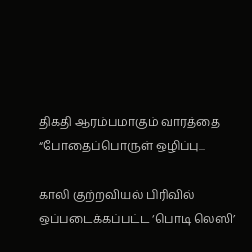திகதி ஆரம்பமாகும் வாரத்தை “போதைப்பொருள் ஒழிப்பு...

காலி குற்றவியல் பிரிவில் ஒப்படைக்கப்பட்ட ‘பொடி லெஸி’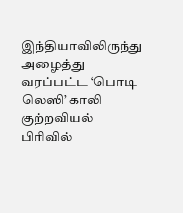இந்தியாவிலிருந்து அழைத்து வரப்பட்ட ‘பொடி லெஸி’ காலி குற்றவியல் பிரிவில்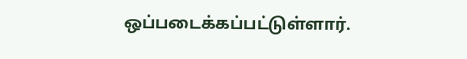ஒப்படைக்கப்பட்டுள்ளார்.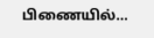பிணையில்...